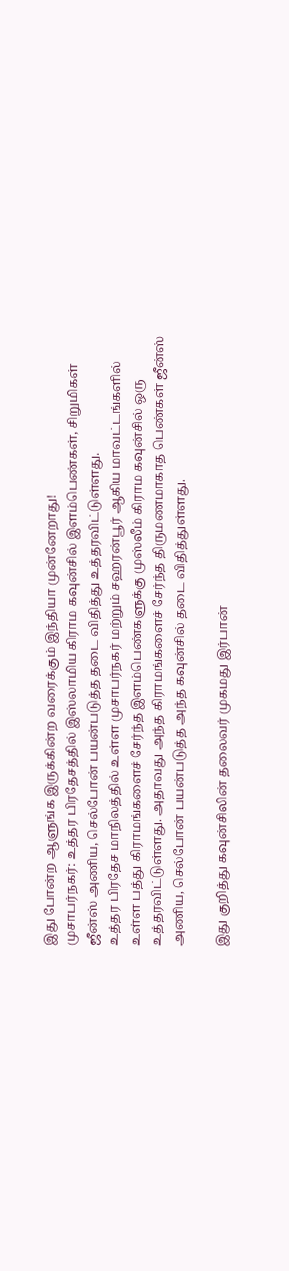இது போன்ற ஆளுங்க இருக்கின்ற வரைக்கும் இந்தியா முன்னேறாது!
முசாபர்நகர்: உத்தர பிரதேசத்தில் இஸ்லாமிய கிராம கவுன்சில் இளம்பெண்கள், சிறுமிகள் ஜீன்ஸ் அணிய, செல்போன் பயன்படுத்த தடை விதித்து உத்தரவிட்டுள்ளது.
உத்தர பிரதேச மாநிலத்தில் உள்ள முசாபர்நகர் மற்றும் சஹரன்பூர் ஆகிய மாவட்டங்களில் உள்ள பத்து கிராமங்களைச் சேர்ந்த இளம்பெண்களுக்கு முஸ்லீம் கிராம கவுன்சில் ஒரு உத்தரவிட்டுள்ளது. அதாவது அந்த கிராமங்களைச் சேர்ந்த திருமணமாகாத பெண்கள் ஜீன்ஸ் அணிய, செல்போன் பயன்படுத்த அந்த கவுன்சில் தடை விதித்துள்ளது.

இது குறித்து கவுன்சிலின் தலைவர் முகமது இர்பான்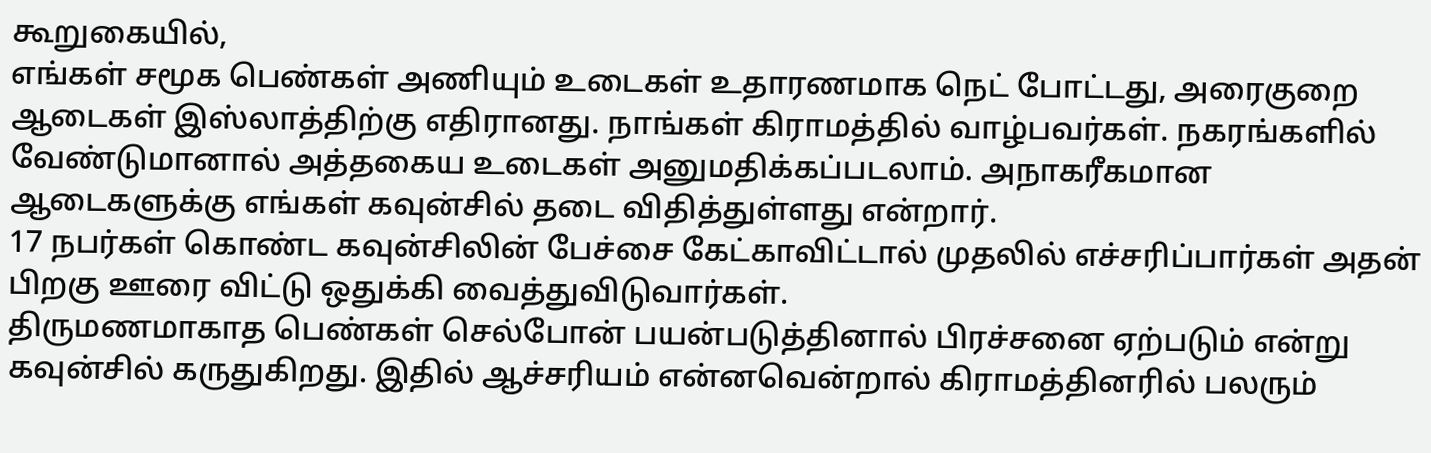கூறுகையில்,
எங்கள் சமூக பெண்கள் அணியும் உடைகள் உதாரணமாக நெட் போட்டது, அரைகுறை ஆடைகள் இஸ்லாத்திற்கு எதிரானது. நாங்கள் கிராமத்தில் வாழ்பவர்கள். நகரங்களில் வேண்டுமானால் அத்தகைய உடைகள் அனுமதிக்கப்படலாம். அநாகரீகமான ஆடைகளுக்கு எங்கள் கவுன்சில் தடை விதித்துள்ளது என்றார்.
17 நபர்கள் கொண்ட கவுன்சிலின் பேச்சை கேட்காவிட்டால் முதலில் எச்சரிப்பார்கள் அதன் பிறகு ஊரை விட்டு ஒதுக்கி வைத்துவிடுவார்கள்.
திருமணமாகாத பெண்கள் செல்போன் பயன்படுத்தினால் பிரச்சனை ஏற்படும் என்று கவுன்சில் கருதுகிறது. இதில் ஆச்சரியம் என்னவென்றால் கிராமத்தினரில் பலரும்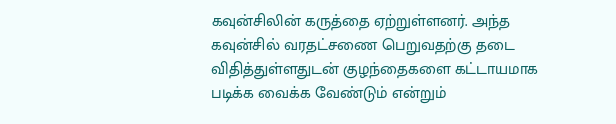கவுன்சிலின் கருத்தை ஏற்றுள்ளனர். அந்த கவுன்சில் வரதட்சணை பெறுவதற்கு தடை விதித்துள்ளதுடன் குழந்தைகளை கட்டாயமாக படிக்க வைக்க வேண்டும் என்றும்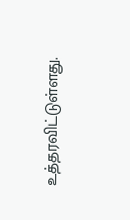உத்தரவிட்டுள்ளது.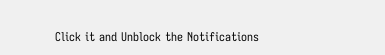Click it and Unblock the Notifications